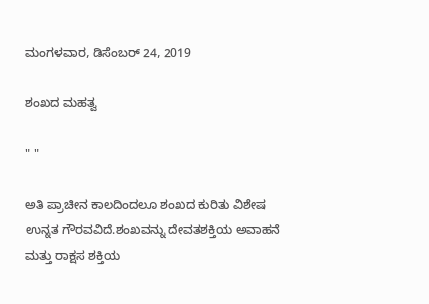ಮಂಗಳವಾರ, ಡಿಸೆಂಬರ್ 24, 2019

ಶಂಖದ ಮಹತ್ವ

" "

ಅತಿ ಪ್ರಾಚೀನ ಕಾಲದಿಂದಲೂ ಶಂಖದ ಕುರಿತು ವಿಶೇಷ ಉನ್ನತ ಗೌರವವಿದೆ.ಶಂಖವನ್ನು ದೇವತಶಕ್ತಿಯ ಅವಾಹನೆ ಮತ್ತು ರಾಕ್ಷಸ ಶಕ್ತಿಯ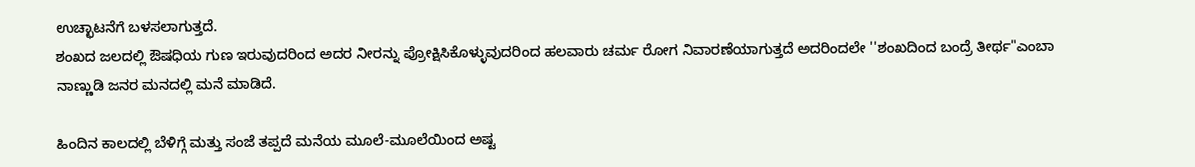ಉಚ್ಛಾಟನೆಗೆ ಬಳಸಲಾಗುತ್ತದೆ.
ಶಂಖದ ಜಲದಲ್ಲಿ ಔಷಧಿಯ ಗುಣ ಇರುವುದರಿಂದ ಅದರ ನೀರನ್ನು ಪ್ರೋಕ್ಷಿಸಿಕೊಳ್ಳುವುದರಿಂದ ಹಲವಾರು ಚರ್ಮ ರೋಗ ನಿವಾರಣೆಯಾಗುತ್ತದೆ ಅದರಿಂದಲೇ ''ಶಂಖದಿಂದ ಬಂದ್ರೆ ತೀರ್ಥ"ಎಂಬಾ ನಾಣ್ಣುಡಿ ಜನರ ಮನದಲ್ಲಿ ಮನೆ ಮಾಡಿದೆ.

ಹಿಂದಿನ ಕಾಲದಲ್ಲಿ ಬೆಳಿಗ್ಗೆ ಮತ್ತು ಸಂಜೆ ತಪ್ಪದೆ ಮನೆಯ ಮೂಲೆ-ಮೂಲೆಯಿಂದ ಅಷ್ಟ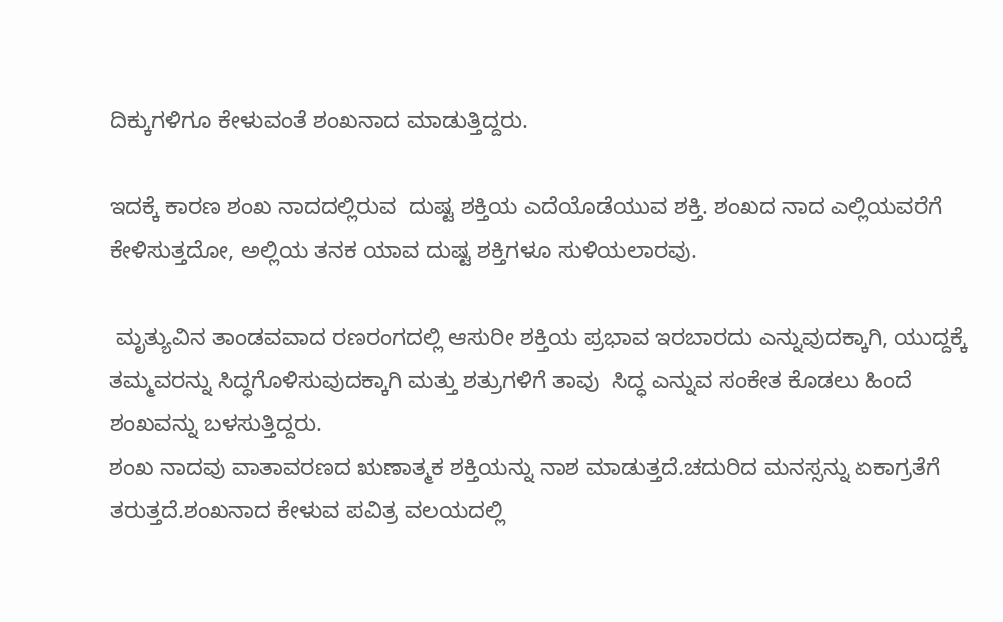ದಿಕ್ಕುಗಳಿಗೂ ಕೇಳುವಂತೆ ಶಂಖನಾದ ಮಾಡುತ್ತಿದ್ದರು.

ಇದಕ್ಕೆ ಕಾರಣ ಶಂಖ ನಾದದಲ್ಲಿರುವ  ದುಷ್ಟ ಶಕ್ತಿಯ ಎದೆಯೊಡೆಯುವ ಶಕ್ತಿ. ಶಂಖದ ನಾದ ಎಲ್ಲಿಯವರೆಗೆ ಕೇಳಿಸುತ್ತದೋ, ಅಲ್ಲಿಯ ತನಕ ಯಾವ ದುಷ್ಟ ಶಕ್ತಿಗಳೂ ಸುಳಿಯಲಾರವು.

 ಮೃತ್ಯುವಿನ ತಾಂಡವವಾದ ರಣರಂಗದಲ್ಲಿ ಆಸುರೀ ಶಕ್ತಿಯ ಪ್ರಭಾವ ಇರಬಾರದು ಎನ್ನುವುದಕ್ಕಾಗಿ, ಯುದ್ದಕ್ಕೆ ತಮ್ಮವರನ್ನು ಸಿದ್ಧಗೊಳಿಸುವುದಕ್ಕಾಗಿ ಮತ್ತು ಶತ್ರುಗಳಿಗೆ ತಾವು  ಸಿದ್ಧ ಎನ್ನುವ ಸಂಕೇತ ಕೊಡಲು ಹಿಂದೆ ಶಂಖವನ್ನು ಬಳಸುತ್ತಿದ್ದರು.
ಶಂಖ ನಾದವು ವಾತಾವರಣದ ಋಣಾತ್ಮಕ ಶಕ್ತಿಯನ್ನು ನಾಶ ಮಾಡುತ್ತದೆ.ಚದುರಿದ ಮನಸ್ಸನ್ನು ಏಕಾಗ್ರತೆಗೆ ತರುತ್ತದೆ.ಶಂಖನಾದ ಕೇಳುವ ಪವಿತ್ರ ವಲಯದಲ್ಲಿ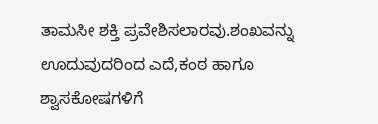ತಾಮಸೀ ಶಕ್ತಿ ಪ್ರವೇಶಿಸಲಾರವು.ಶಂಖವನ್ನು ಊದುವುದರಿಂದ ಎದೆ,ಕಂಠ ಹಾಗೂ ಶ್ವಾಸಕೋಷಗಳಿಗೆ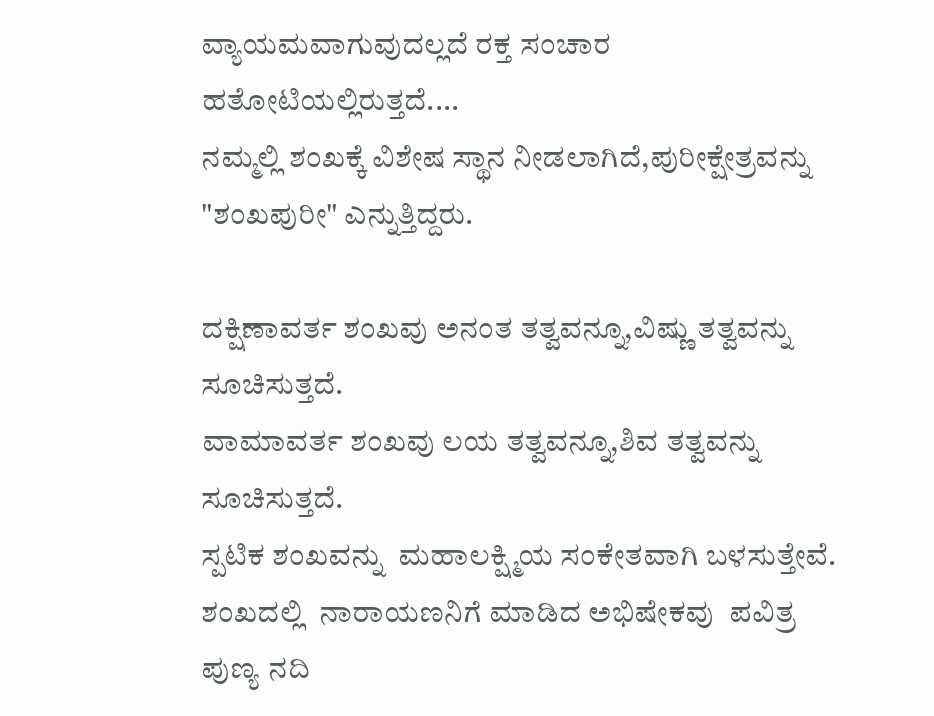ವ್ಯಾಯಮವಾಗುವುದಲ್ಲದೆ ರಕ್ತ ಸಂಚಾರ ಹತೋಟಿಯಲ್ಲಿರುತ್ತದೆ....
ನಮ್ಮಲ್ಲಿ ಶಂಖಕ್ಕೆ ವಿಶೇಷ ಸ್ಥಾನ ನೀಡಲಾಗಿದೆ,ಪುರೀಕ್ಷೇತ್ರವನ್ನು "ಶಂಖಪುರೀ" ಎನ್ನುತ್ತಿದ್ದರು.

ದಕ್ಷಿಣಾವರ್ತ ಶಂಖವು ಅನಂತ ತತ್ವವನ್ನೂ,ವಿಷ್ಣು ತತ್ವವನ್ನು ಸೂಚಿಸುತ್ತದೆ.
ವಾಮಾವರ್ತ ಶಂಖವು ಲಯ ತತ್ವವನ್ನೂ,ಶಿವ ತತ್ವವನ್ನು ಸೂಚಿಸುತ್ತದೆ.
ಸ್ಪಟಿಕ ಶಂಖವನ್ನು  ಮಹಾಲಕ್ಷ್ಮಿಯ ಸಂಕೇತವಾಗಿ ಬಳಸುತ್ತೇವೆ.
ಶಂಖದಲ್ಲಿ  ನಾರಾಯಣನಿಗೆ ಮಾಡಿದ ಅಭಿಷೇಕವು  ಪವಿತ್ರ ಪುಣ್ಯ ನದಿ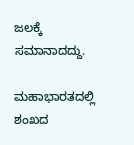ಜಲಕ್ಕೆ ಸಮಾನಾದದ್ದು.

ಮಹಾಭಾರತದಲ್ಲಿ ಶಂಖದ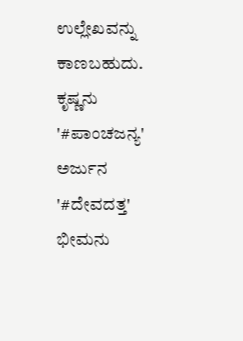ಉಲ್ಲೇಖವನ್ನು ಕಾಣಬಹುದು.
ಕೃಷ್ಣನು '#ಪಾಂಚಜನ್ಯ'
ಅರ್ಜುನ '#ದೇವದತ್ತ'
ಭೀಮನು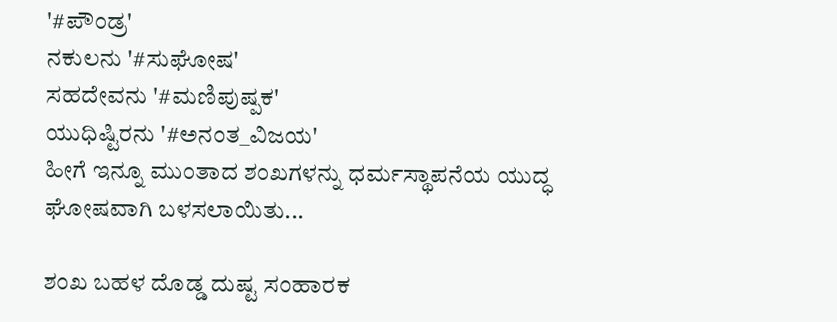'#ಪೌಂಡ್ರ'
ನಕುಲನು '#ಸುಘೋಷ'
ಸಹದೇವನು '#ಮಣಿಪುಷ್ಪಕ'
ಯುಧಿಷ್ಟಿರನು '#ಅನಂತ_ವಿಜಯ'
ಹೀಗೆ ಇನ್ನೂ ಮುಂತಾದ ಶಂಖಗಳನ್ನು ಧರ್ಮಸ್ಥಾಪನೆಯ ಯುದ್ಧ ಘೋಷವಾಗಿ ಬಳಸಲಾಯಿತು...

ಶಂಖ ಬಹಳ ದೊಡ್ಡ ದುಷ್ಟ ಸಂಹಾರಕ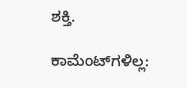ಶಕ್ತಿ.

ಕಾಮೆಂಟ್‌ಗಳಿಲ್ಲ: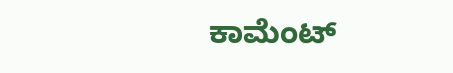ಕಾಮೆಂಟ್‌‌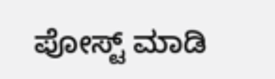ಪೋಸ್ಟ್‌ ಮಾಡಿ